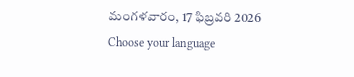మంగళవారం, 17 ఫిబ్రవరి 2026
Choose your language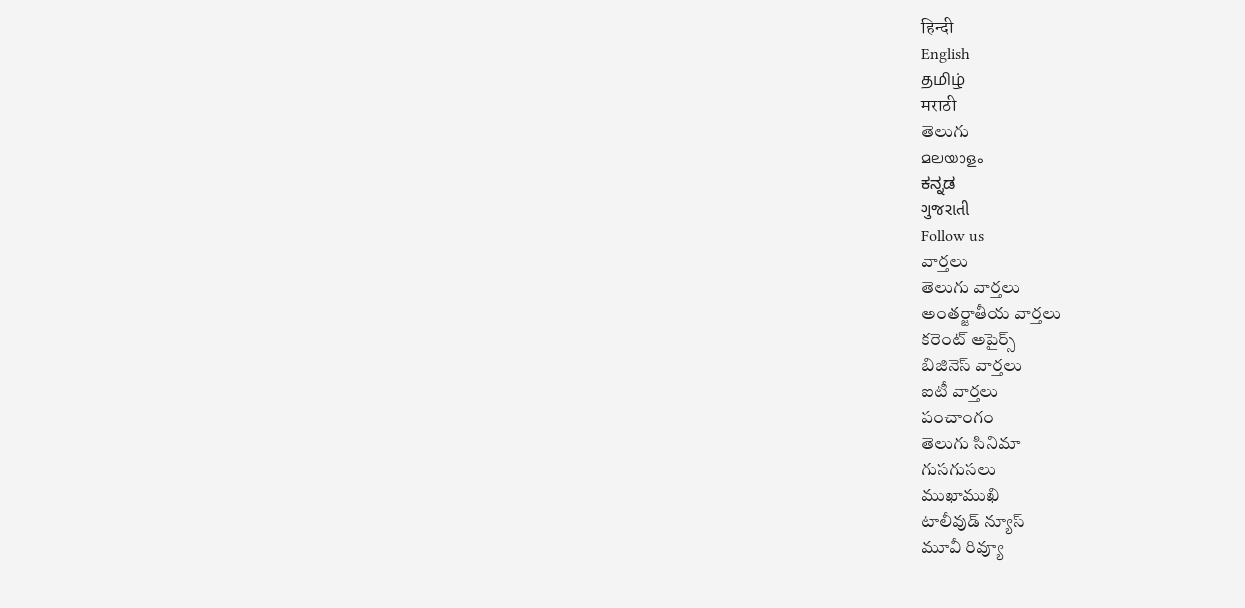हिन्दी
English
தமிழ்
मराठी
తెలుగు
മലയാളം
ಕನ್ನಡ
ગુજરાતી
Follow us
వార్తలు
తెలుగు వార్తలు
అంతర్జాతీయ వార్తలు
కరెంట్ అపైర్స్
బిజినెస్ వార్తలు
ఐటీ వార్తలు
పంచాంగం
తెలుగు సినిమా
గుసగుసలు
ముఖాముఖి
టాలీవుడ్ న్యూస్
మూవీ రివ్యూ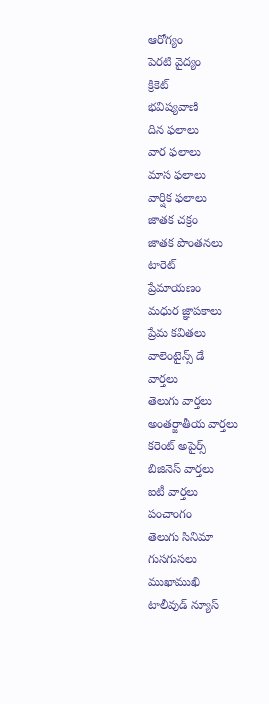ఆరోగ్యం
పెరటి వైద్యం
క్రికెట్
భవిష్యవాణి
దిన ఫలాలు
వార ఫలాలు
మాస ఫలాలు
వార్షిక ఫలాలు
జాతక చక్రం
జాతక పొంతనలు
టారెట్
ప్రేమాయణం
మధుర జ్ఞాపకాలు
ప్రేమ కవితలు
వాలెంటైన్స్ డే
వార్తలు
తెలుగు వార్తలు
అంతర్జాతీయ వార్తలు
కరెంట్ అపైర్స్
బిజినెస్ వార్తలు
ఐటీ వార్తలు
పంచాంగం
తెలుగు సినిమా
గుసగుసలు
ముఖాముఖి
టాలీవుడ్ న్యూస్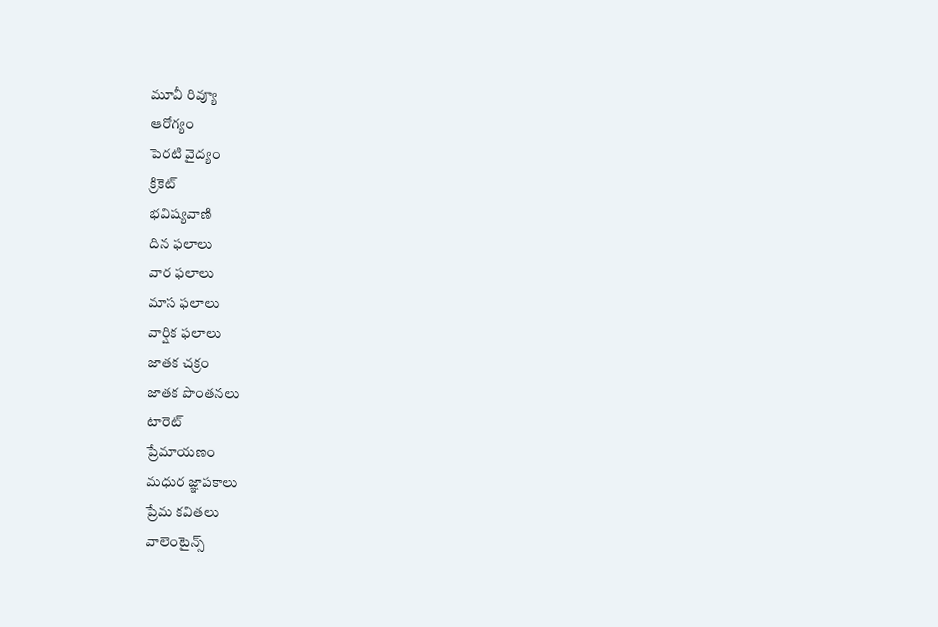మూవీ రివ్యూ
ఆరోగ్యం
పెరటి వైద్యం
క్రికెట్
భవిష్యవాణి
దిన ఫలాలు
వార ఫలాలు
మాస ఫలాలు
వార్షిక ఫలాలు
జాతక చక్రం
జాతక పొంతనలు
టారెట్
ప్రేమాయణం
మధుర జ్ఞాపకాలు
ప్రేమ కవితలు
వాలెంటైన్స్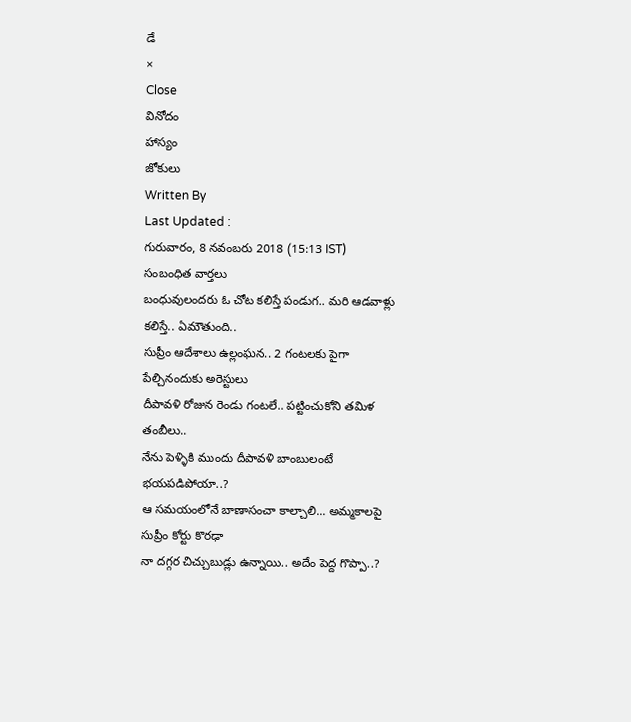డే
×
Close
వినోదం
హాస్యం
జోకులు
Written By
Last Updated :
గురువారం, 8 నవంబరు 2018 (15:13 IST)
సంబంధిత వార్తలు
బంధువులందరు ఓ చోట కలిస్తే పండుగ.. మరి ఆడవాళ్లు కలిస్తే.. ఏమౌతుంది..
సుప్రీం ఆదేశాలు ఉల్లంఘన.. 2 గంటలకు పైగా పేల్చినందుకు అరెస్టులు
దీపావళి రోజున రెండు గంటలే.. పట్టించుకోని తమిళ తంబీలు..
నేను పెళ్ళికి ముందు దీపావళి బాంబులంటే భయపడిపోయా..?
ఆ సమయంలోనే బాణాసంచా కాల్చాలి... అమ్మకాలపై సుప్రీం కోర్టు కొరఢా
నా దగ్గర చిచ్చుబుడ్లు ఉన్నాయి.. అదేం పెద్ద గొప్పా..?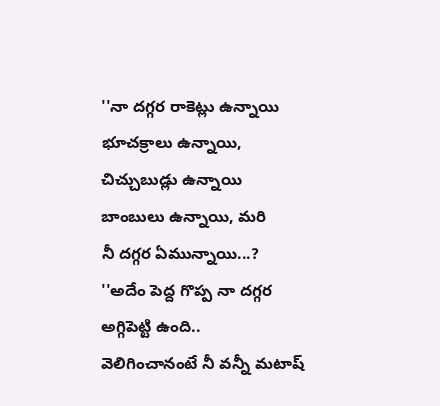''నా దగ్గర రాకెట్లు ఉన్నాయి
భూచక్రాలు ఉన్నాయి,
చిచ్చుబుడ్లు ఉన్నాయి
బాంబులు ఉన్నాయి, మరి
నీ దగ్గర ఏమున్నాయి...?
''అదేం పెద్ద గొప్ప నా దగ్గర అగ్గిపెట్టి ఉంది..
వెలిగించానంటే నీ వన్నీ మటాష్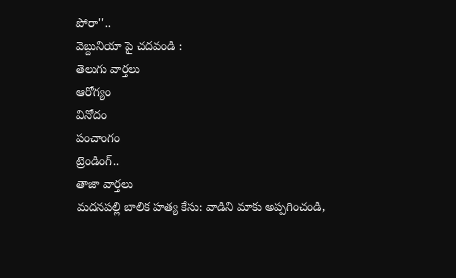పోరా''..
వెబ్దునియా పై చదవండి :
తెలుగు వార్తలు
ఆరోగ్యం
వినోదం
పంచాంగం
ట్రెండింగ్..
తాజా వార్తలు
మదనపల్లి బాలిక హత్య కేసు: వాడిని మాకు అప్పగించండి,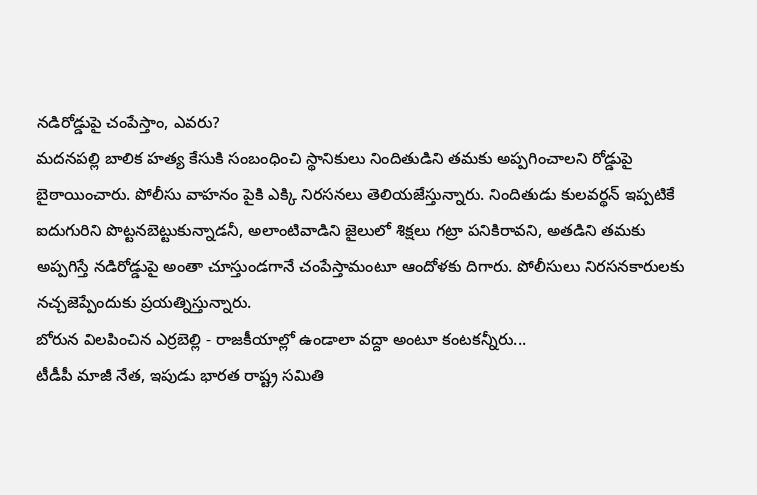నడిరోడ్డుపై చంపేస్తాం, ఎవరు?
మదనపల్లి బాలిక హత్య కేసుకి సంబంధించి స్థానికులు నిందితుడిని తమకు అప్పగించాలని రోడ్డుపై బైఠాయించారు. పోలీసు వాహనం పైకి ఎక్కి నిరసనలు తెలియజేస్తున్నారు. నిందితుడు కులవర్థన్ ఇప్పటికే ఐదుగురిని పొట్టనబెట్టుకున్నాడనీ, అలాంటివాడిని జైలులో శిక్షలు గట్రా పనికిరావని, అతడిని తమకు అప్పగిస్తే నడిరోడ్డుపై అంతా చూస్తుండగానే చంపేస్తామంటూ ఆందోళకు దిగారు. పోలీసులు నిరసనకారులకు నచ్చజెప్పేందుకు ప్రయత్నిస్తున్నారు.
బోరున విలపించిన ఎర్రబెల్లి - రాజకీయాల్లో ఉండాలా వద్దా అంటూ కంటకన్నీరు...
టీడీపీ మాజీ నేత, ఇపుడు భారత రాష్ట్ర సమితి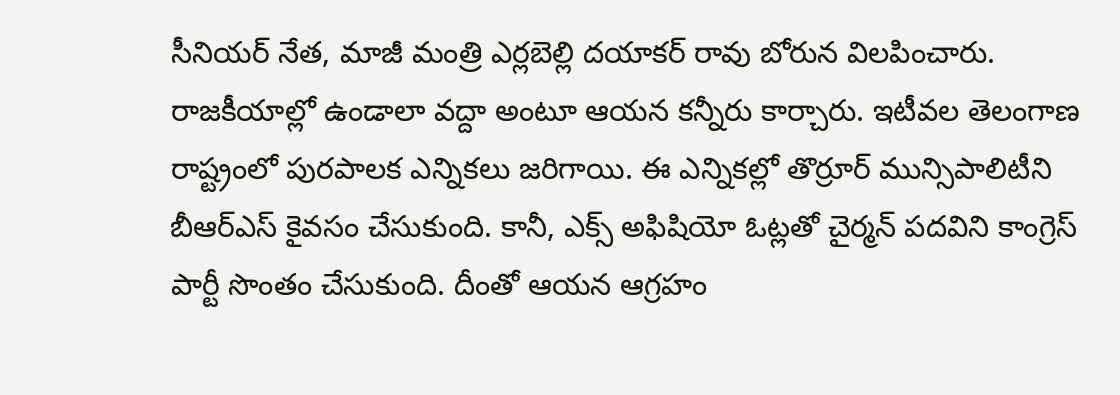సీనియర్ నేత, మాజీ మంత్రి ఎర్లబెల్లి దయాకర్ రావు బోరున విలపించారు. రాజకీయాల్లో ఉండాలా వద్దా అంటూ ఆయన కన్నీరు కార్చారు. ఇటీవల తెలంగాణ రాష్ట్రంలో పురపాలక ఎన్నికలు జరిగాయి. ఈ ఎన్నికల్లో తొర్రూర్ మున్సిపాలిటీని బీఆర్ఎస్ కైవసం చేసుకుంది. కానీ, ఎక్స్ అఫిషియో ఓట్లతో చైర్మన్ పదవిని కాంగ్రెస్ పార్టీ సొంతం చేసుకుంది. దీంతో ఆయన ఆగ్రహం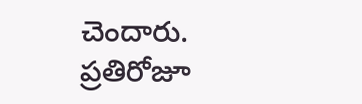చెందారు.
ప్రతిరోజూ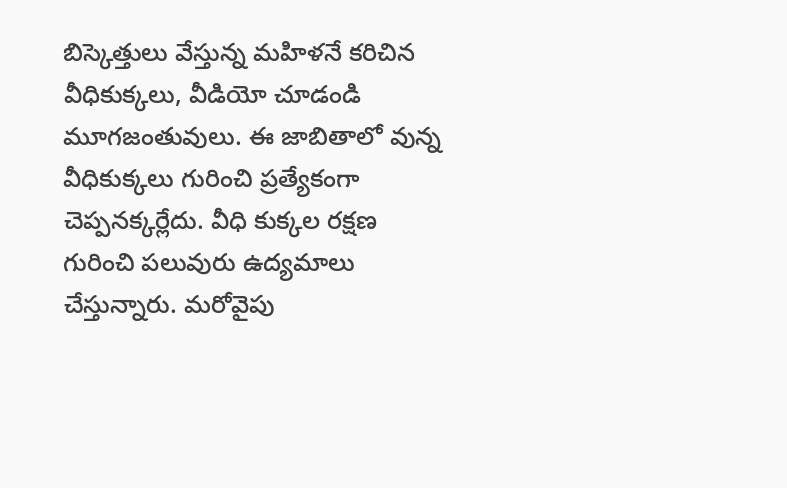బిస్కెత్తులు వేస్తున్న మహిళనే కరిచిన వీధికుక్కలు, వీడియో చూడండి
మూగజంతువులు. ఈ జాబితాలో వున్న వీధికుక్కలు గురించి ప్రత్యేకంగా చెప్పనక్కర్లేదు. వీధి కుక్కల రక్షణ గురించి పలువురు ఉద్యమాలు చేస్తున్నారు. మరోవైపు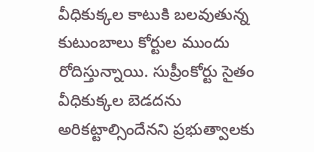వీధికుక్కల కాటుకి బలవుతున్న కుటుంబాలు కోర్టుల ముందు రోదిస్తున్నాయి. సుప్రీంకోర్టు సైతం వీధికుక్కల బెడదను అరికట్టాల్సిందేనని ప్రభుత్వాలకు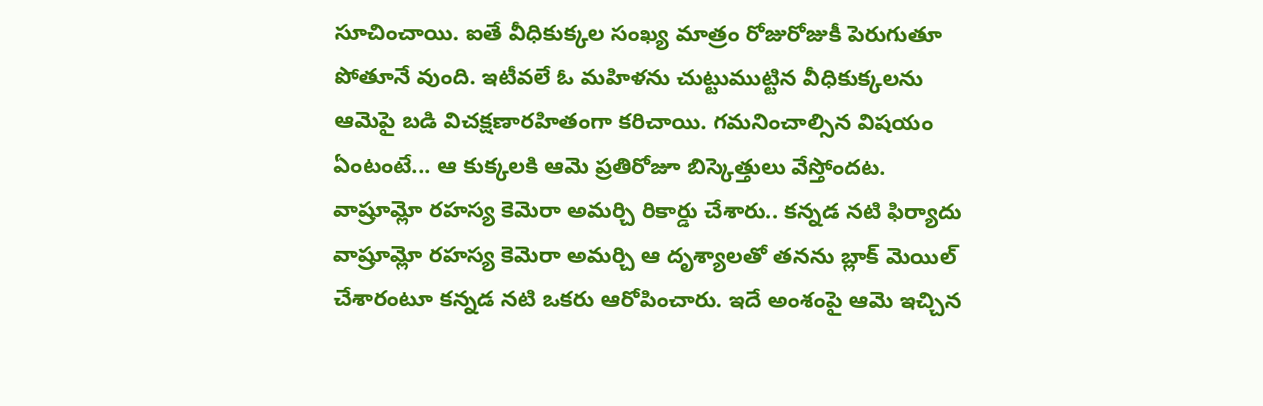సూచించాయి. ఐతే వీధికుక్కల సంఖ్య మాత్రం రోజురోజుకీ పెరుగుతూ పోతూనే వుంది. ఇటీవలే ఓ మహిళను చుట్టుముట్టిన వీధికుక్కలను ఆమెపై బడి విచక్షణారహితంగా కరిచాయి. గమనించాల్సిన విషయం ఏంటంటే... ఆ కుక్కలకి ఆమె ప్రతిరోజూ బిస్కెత్తులు వేస్తోందట.
వాష్రూమ్లో రహస్య కెమెరా అమర్చి రికార్డు చేశారు.. కన్నడ నటి ఫిర్యాదు
వాష్రూమ్లో రహస్య కెమెరా అమర్చి ఆ దృశ్యాలతో తనను బ్లాక్ మెయిల్ చేశారంటూ కన్నడ నటి ఒకరు ఆరోపించారు. ఇదే అంశంపై ఆమె ఇచ్చిన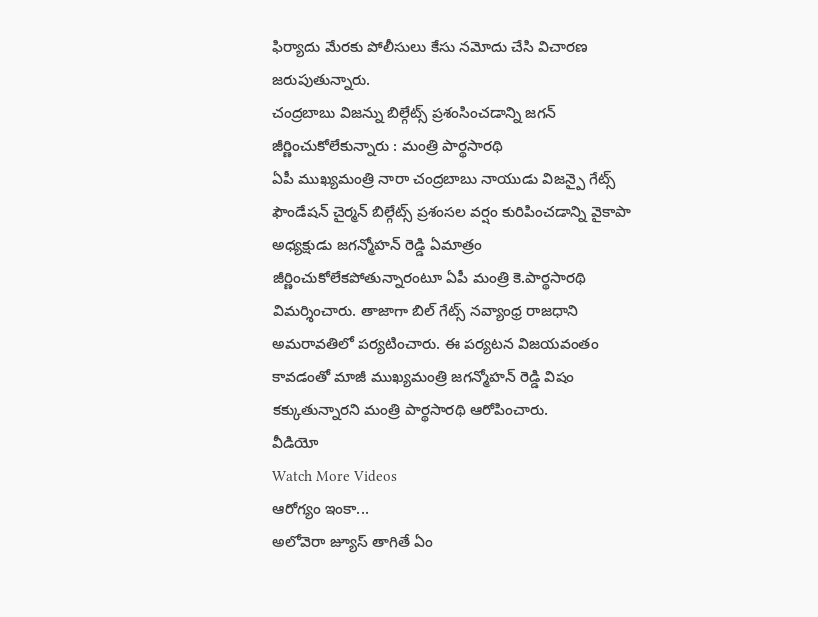ఫిర్యాదు మేరకు పోలీసులు కేసు నమోదు చేసి విచారణ జరుపుతున్నారు.
చంద్రబాబు విజన్ను బిల్గేట్స్ ప్రశంసించడాన్ని జగన్ జీర్ణించుకోలేకున్నారు : మంత్రి పార్థసారథి
ఏపీ ముఖ్యమంత్రి నారా చంద్రబాబు నాయుడు విజన్పై గేట్స్ ఫౌండేషన్ చైర్మన్ బిల్గేట్స్ ప్రశంసల వర్షం కురిపించడాన్ని వైకాపా అధ్యక్షుడు జగన్మోహన్ రెడ్డి ఏమాత్రం జీర్ణించుకోలేకపోతున్నారంటూ ఏపీ మంత్రి కె.పార్థసారథి విమర్శించారు. తాజాగా బిల్ గేట్స్ నవ్యాంధ్ర రాజధాని అమరావతిలో పర్యటించారు. ఈ పర్యటన విజయవంతం కావడంతో మాజీ ముఖ్యమంత్రి జగన్మోహన్ రెడ్డి విషం కక్కుతున్నారని మంత్రి పార్థసారథి ఆరోపించారు.
వీడియో
Watch More Videos
ఆరోగ్యం ఇంకా...
అలోవెరా జ్యూస్ తాగితే ఏం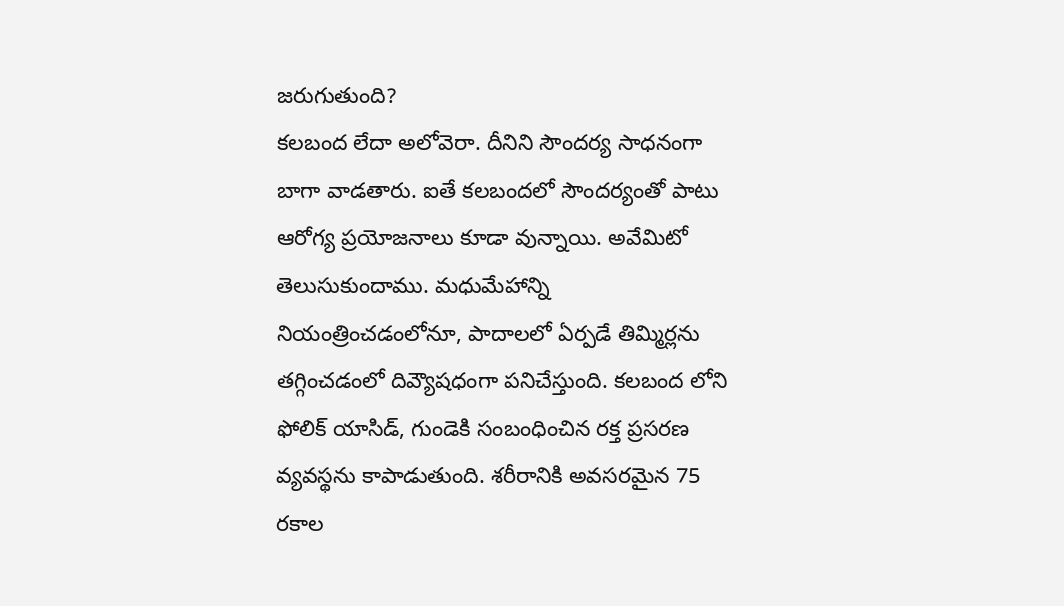జరుగుతుంది?
కలబంద లేదా అలోవెరా. దీనిని సౌందర్య సాధనంగా బాగా వాడతారు. ఐతే కలబందలో సౌందర్యంతో పాటు ఆరోగ్య ప్రయోజనాలు కూడా వున్నాయి. అవేమిటో తెలుసుకుందాము. మధుమేహాన్ని నియంత్రించడంలోనూ, పాదాలలో ఏర్పడే తిమ్మిర్లను తగ్గించడంలో దివ్యౌషధంగా పనిచేస్తుంది. కలబంద లోని ఫోలిక్ యాసిడ్, గుండెకి సంబంధించిన రక్త ప్రసరణ వ్యవస్థను కాపాడుతుంది. శరీరానికి అవసరమైన 75 రకాల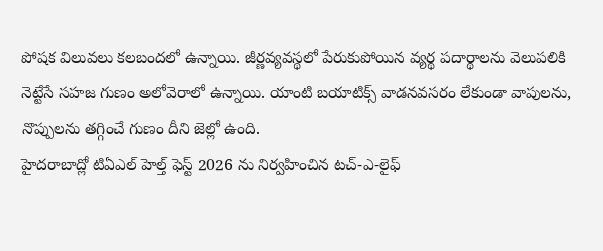పోషక విలువలు కలబందలో ఉన్నాయి. జీర్ణవ్యవస్థలో పేరుకుపోయిన వ్యర్థ పదార్థాలను వెలుపలికి నెట్టేసే సహజ గుణం అలోవెరాలో ఉన్నాయి. యాంటి బయాటిక్స్ వాడనవసరం లేకుండా వాపులను, నొప్పులను తగ్గించే గుణం దీని జెల్లో ఉంది.
హైదరాబాద్లో టిఏఎల్ హెల్త్ ఫెస్ట్ 2026 ను నిర్వహించిన టచ్-ఎ-లైఫ్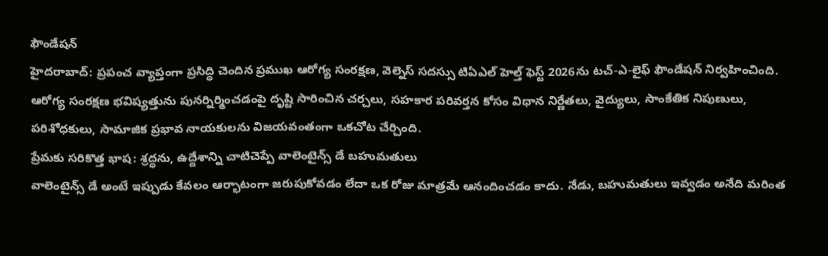ఫౌండేషన్
హైదరాబాద్: ప్రపంచ వ్యాప్తంగా ప్రసిద్ధి చెందిన ప్రముఖ ఆరోగ్య సంరక్షణ, వెల్నెస్ సదస్సు టిఏఎల్ హెల్త్ ఫెస్ట్ 2026ను టచ్-ఎ-లైఫ్ ఫౌండేషన్ నిర్వహించింది. ఆరోగ్య సంరక్షణ భవిష్యత్తును పునర్నిర్మించడంపై దృష్టి సారించిన చర్చలు, సహకార పరివర్తన కోసం విధాన నిర్ణేతలు, వైద్యులు, సాంకేతిక నిపుణులు, పరిశోధకులు, సామాజిక ప్రభావ నాయకులను విజయవంతంగా ఒకచోట చేర్చింది.
ప్రేమకు సరికొత్త భాష: శ్రద్ధను, ఉద్దేశాన్ని చాటిచెప్పే వాలెంటైన్స్ డే బహుమతులు
వాలెంటైన్స్ డే అంటే ఇప్పుడు కేవలం ఆర్భాటంగా జరుపుకోవడం లేదా ఒక రోజు మాత్రమే ఆనందించడం కాదు. నేడు, బహుమతులు ఇవ్వడం అనేది మరింత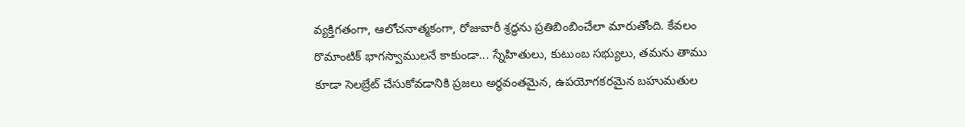వ్యక్తిగతంగా, ఆలోచనాత్మకంగా, రోజువారీ శ్రద్ధను ప్రతిబింబించేలా మారుతోంది. కేవలం రొమాంటిక్ భాగస్వాములనే కాకుండా... స్నేహితులు, కుటుంబ సభ్యులు, తమను తాము కూడా సెలబ్రేట్ చేసుకోవడానికి ప్రజలు అర్థవంతమైన, ఉపయోగకరమైన బహుమతుల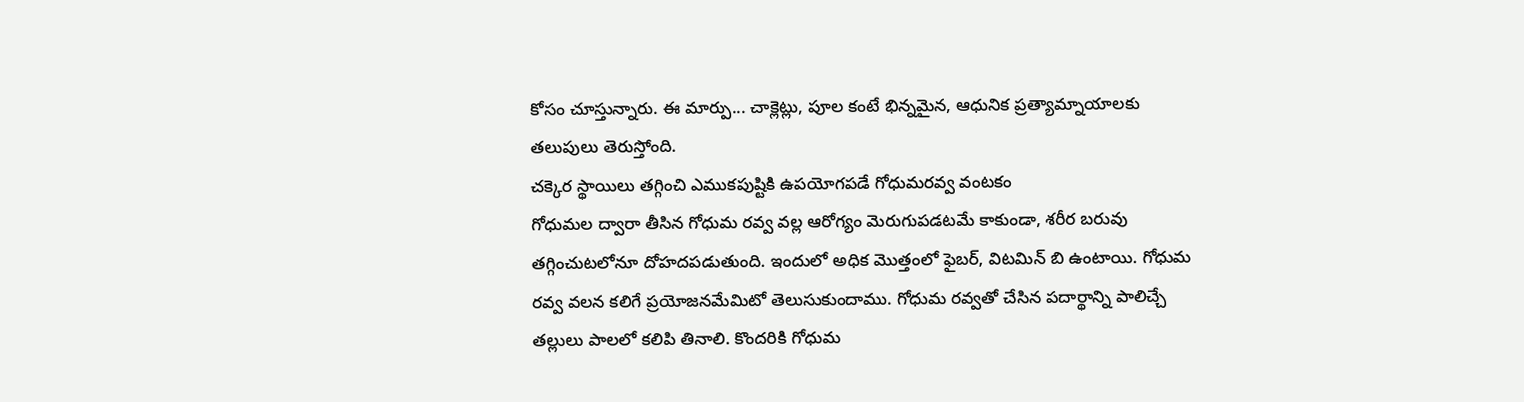కోసం చూస్తున్నారు. ఈ మార్పు... చాక్లెట్లు, పూల కంటే భిన్నమైన, ఆధునిక ప్రత్యామ్నాయాలకు తలుపులు తెరుస్తోంది.
చక్కెర స్థాయిలు తగ్గించి ఎముకపుష్టికి ఉపయోగపడే గోధుమరవ్వ వంటకం
గోధుమల ద్వారా తీసిన గోధుమ రవ్వ వల్ల ఆరోగ్యం మెరుగుపడటమే కాకుండా, శరీర బరువు తగ్గించుటలోనూ దోహదపడుతుంది. ఇందులో అధిక మొత్తంలో ఫైబర్, విటమిన్ బి ఉంటాయి. గోధుమ రవ్వ వలన కలిగే ప్రయోజనమేమిటో తెలుసుకుందాము. గోధుమ రవ్వతో చేసిన పదార్థాన్ని పాలిచ్చే తల్లులు పాలలో కలిపి తినాలి. కొందరికి గోధుమ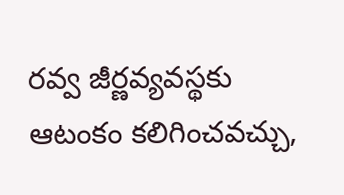రవ్వ జీర్ణవ్యవస్థకు ఆటంకం కలిగించవచ్చు,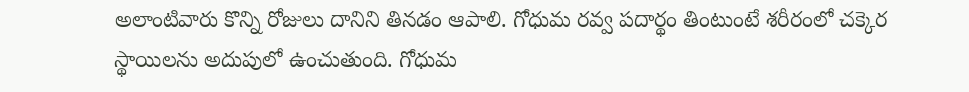అలాంటివారు కొన్ని రోజులు దానిని తినడం ఆపాలి. గోధుమ రవ్వ పదార్థం తింటుంటే శరీరంలో చక్కెర స్థాయిలను అదుపులో ఉంచుతుంది. గోధుమ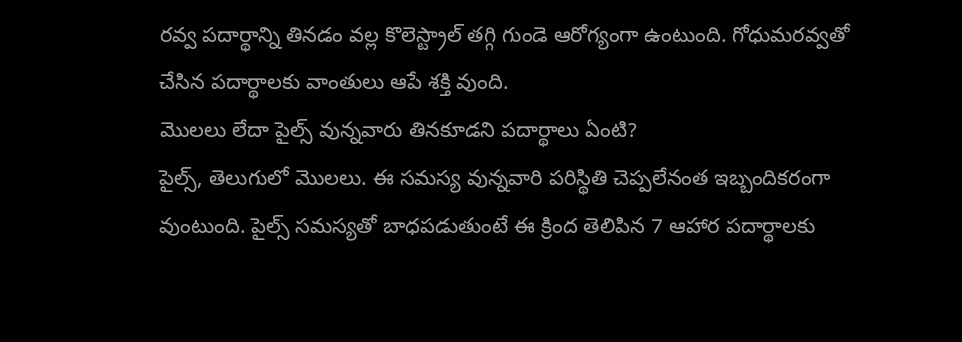రవ్వ పదార్థాన్ని తినడం వల్ల కొలెస్ట్రాల్ తగ్గి గుండె ఆరోగ్యంగా ఉంటుంది. గోధుమరవ్వతో చేసిన పదార్థాలకు వాంతులు ఆపే శక్తి వుంది.
మొలలు లేదా పైల్స్ వున్నవారు తినకూడని పదార్థాలు ఏంటి?
పైల్స్, తెలుగులో మొలలు. ఈ సమస్య వున్నవారి పరిస్థితి చెప్పలేనంత ఇబ్బందికరంగా వుంటుంది. పైల్స్ సమస్యతో బాధపడుతుంటే ఈ క్రింద తెలిపిన 7 ఆహార పదార్థాలకు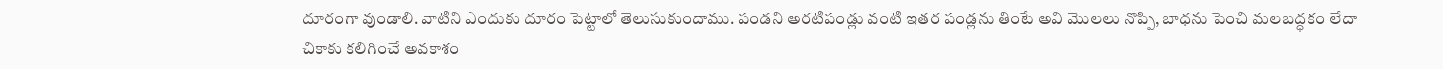దూరంగా వుండాలి. వాటిని ఎందుకు దూరం పెట్టాలో తెలుసుకుందాము. పండని అరటిపండ్లు వంటి ఇతర పండ్లను తింటే అవి మొలలు నొప్పి, బాధను పెంచి మలబద్ధకం లేదా చికాకు కలిగించే అవకాశం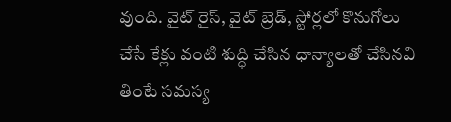వుంది. వైట్ రైస్, వైట్ బ్రెడ్, స్టోర్లలో కొనుగోలు చేసే కేక్లు వంటి శుద్ధి చేసిన ధాన్యాలతో చేసినవి తింటే సమస్య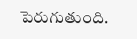పెరుగుతుంది.